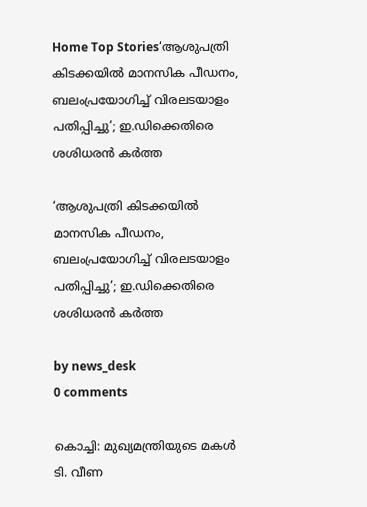Home Top Stories‘ആശുപത്രി കിടക്കയിൽ മാനസിക പീഡനം, ബലംപ്രയോഗിച്ച് വിരലടയാളം പതിപ്പിച്ചു’; ഇ.ഡിക്കെതിരെ ശശിധരൻ കർത്ത

‘ആശുപത്രി കിടക്കയിൽ മാനസിക പീഡനം, ബലംപ്രയോഗിച്ച് വിരലടയാളം പതിപ്പിച്ചു’; ഇ.ഡിക്കെതിരെ ശശിധരൻ കർത്ത

by news_desk
0 comments

കൊച്ചി: മുഖ്യമന്ത്രിയുടെ മകൾ ടി. വീണ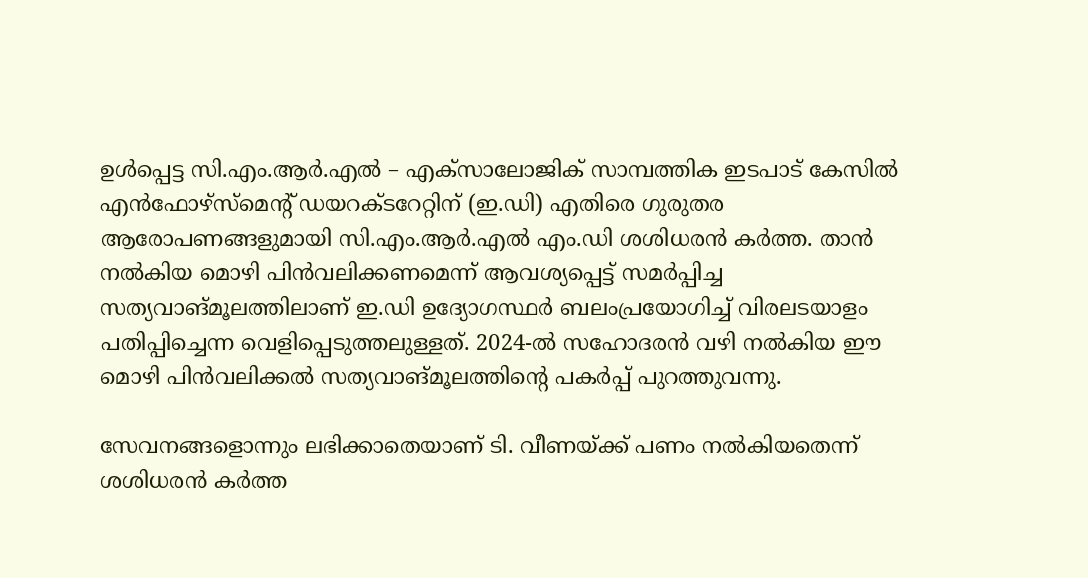ഉൾപ്പെട്ട സി.എം.ആർ.എൽ – എക്സാലോജിക് സാമ്പത്തിക ഇടപാട് കേസിൽ എൻഫോഴ്സ്മെന്റ് ഡയറക്ടറേറ്റിന് (ഇ.ഡി) എതിരെ ഗുരുതര ആരോപണങ്ങളുമായി സി.എം.ആർ.എൽ എം.ഡി ശശിധരൻ കർത്ത. താൻ നൽകിയ മൊഴി പിൻവലിക്കണമെന്ന് ആവശ്യപ്പെട്ട് സമർപ്പിച്ച സത്യവാങ്മൂലത്തിലാണ് ഇ.ഡി ഉദ്യോഗസ്ഥർ ബലംപ്രയോഗിച്ച് വിരലടയാളം പതിപ്പിച്ചെന്ന വെളിപ്പെടുത്തലുള്ളത്. 2024-ൽ സഹോദരൻ വഴി നൽകിയ ഈ മൊഴി പിൻവലിക്കൽ സത്യവാങ്മൂലത്തിന്റെ പകർപ്പ് പുറത്തുവന്നു.

സേവനങ്ങളൊന്നും ലഭിക്കാതെയാണ് ടി. വീണയ്ക്ക് പണം നൽകിയതെന്ന് ശശിധരൻ കർത്ത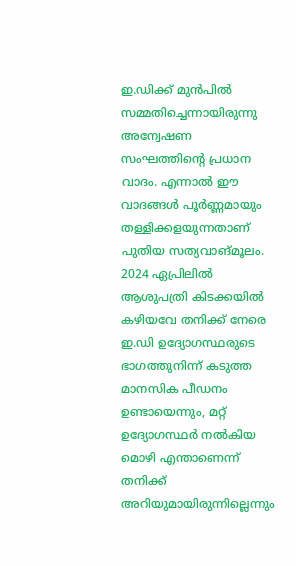ഇ.ഡിക്ക് മുൻപിൽ സമ്മതിച്ചെന്നായിരുന്നു അന്വേഷണ സംഘത്തിന്റെ പ്രധാന വാദം. എന്നാൽ ഈ വാദങ്ങൾ പൂർണ്ണമായും തള്ളിക്കളയുന്നതാണ് പുതിയ സത്യവാങ്മൂലം. 2024 ഏപ്രിലിൽ ആശുപത്രി കിടക്കയിൽ കഴിയവേ തനിക്ക് നേരെ ഇ.ഡി ഉദ്യോഗസ്ഥരുടെ ഭാഗത്തുനിന്ന് കടുത്ത മാനസിക പീഡനം ഉണ്ടായെന്നും, മറ്റ് ഉദ്യോഗസ്ഥർ നൽകിയ മൊഴി എന്താണെന്ന് തനിക്ക് അറിയുമായിരുന്നില്ലെന്നും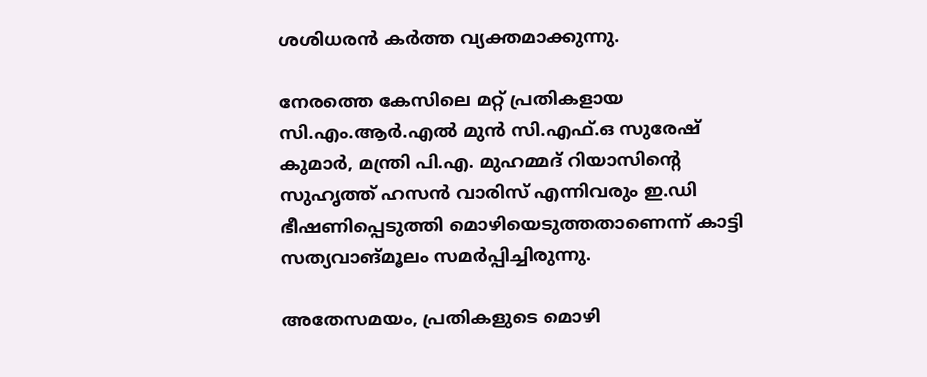ശശിധരൻ കർത്ത വ്യക്തമാക്കുന്നു.

നേരത്തെ കേസിലെ മറ്റ് പ്രതികളായ സി.എം.ആർ.എൽ മുൻ സി.എഫ്.ഒ സുരേഷ് കുമാർ, മന്ത്രി പി.എ. മുഹമ്മദ് റിയാസിന്റെ സുഹൃത്ത് ഹസൻ വാരിസ് എന്നിവരും ഇ.ഡി ഭീഷണിപ്പെടുത്തി മൊഴിയെടുത്തതാണെന്ന് കാട്ടി സത്യവാങ്മൂലം സമർപ്പിച്ചിരുന്നു.

അതേസമയം, പ്രതികളുടെ മൊഴി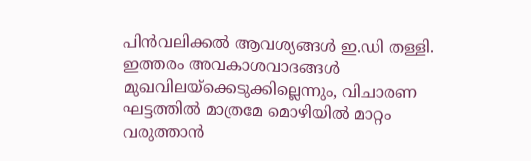പിൻവലിക്കൽ ആവശ്യങ്ങൾ ഇ.ഡി തള്ളി. ഇത്തരം അവകാശവാദങ്ങൾ മുഖവിലയ്‌ക്കെടുക്കില്ലെന്നും, വിചാരണ ഘട്ടത്തിൽ മാത്രമേ മൊഴിയിൽ മാറ്റം വരുത്താൻ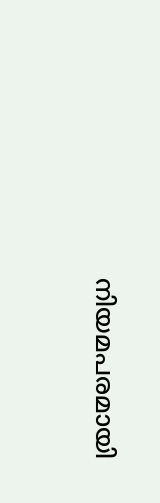നിയമപരമായി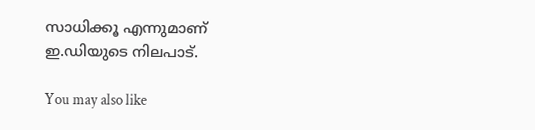സാധിക്കൂ എന്നുമാണ് ഇ.ഡിയുടെ നിലപാട്.

You may also like